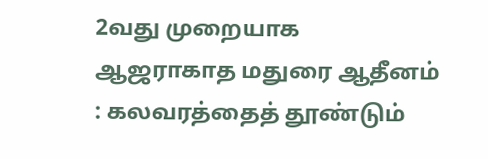2வது முறையாக ஆஜராகாத மதுரை ஆதீனம் : கலவரத்தைத் தூண்டும்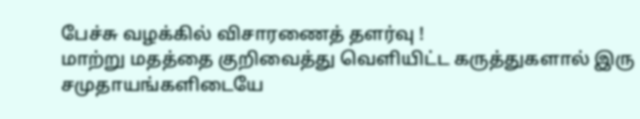பேச்சு வழக்கில் விசாரணைத் தளர்வு !
மாற்று மதத்தை குறிவைத்து வெளியிட்ட கருத்துகளால் இரு சமுதாயங்களிடையே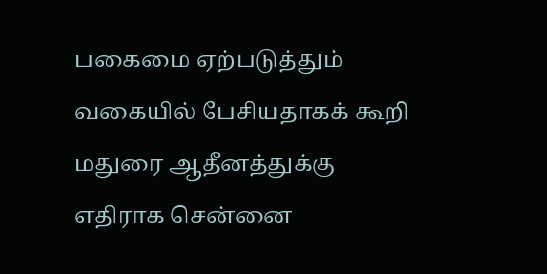பகைமை ஏற்படுத்தும் வகையில் பேசியதாகக் கூறி மதுரை ஆதீனத்துக்கு எதிராக சென்னை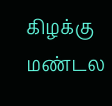கிழக்கு மண்டல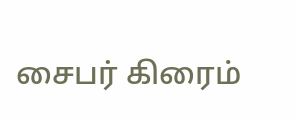சைபர் கிரைம்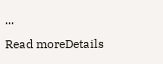...
Read moreDetails